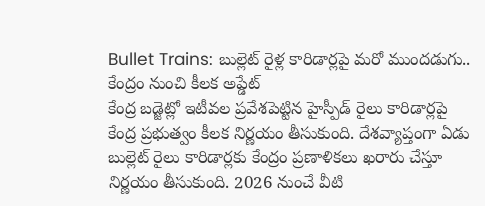Bullet Trains: బుల్లెట్ రైళ్ల కారిడార్లపై మరో ముందడుగు.. కేంద్రం నుంచి కీలక అప్డేట్
కేంద్ర బడ్జెట్లో ఇటీవల ప్రవేశపెట్టిన హైస్పీడ్ రైలు కారిడార్లపై కేంద్ర ప్రభుత్వం కీలక నిర్ణయం తీసుకుంది. దేశవ్యాప్తంగా ఏడు బుల్లెట్ రైలు కారిడార్లకు కేంద్రం ప్రణాళికలు ఖరారు చేస్తూ నిర్ణయం తీసుకుంది. 2026 నుంచే వీటి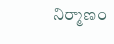నిర్మాణం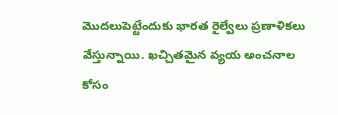మొదలుపెట్టేందుకు భారత రైల్వేలు ప్రణాళికలు వేస్తున్నాయి. ఖచ్చితమైన వ్యయ అంచనాల కోసం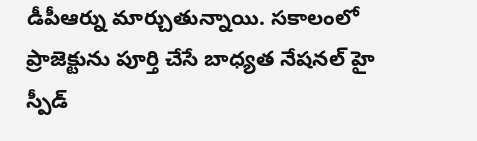డీపీఆర్ను మార్చుతున్నాయి. సకాలంలో ప్రాజెక్టును పూర్తి చేసే బాధ్యత నేషనల్ హై స్పీడ్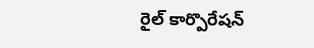రైల్ కార్పొరేషన్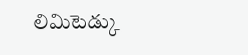లిమిటెడ్కు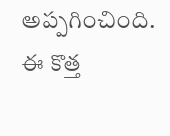అప్పగించింది. ఈ కొత్త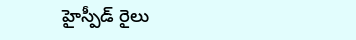హైస్పీడ్ రైలు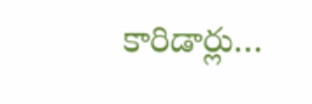కారిడార్లు…